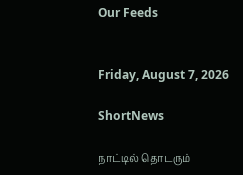Our Feeds


Friday, August 7, 2026

ShortNews

நாட்டில் தொடரும்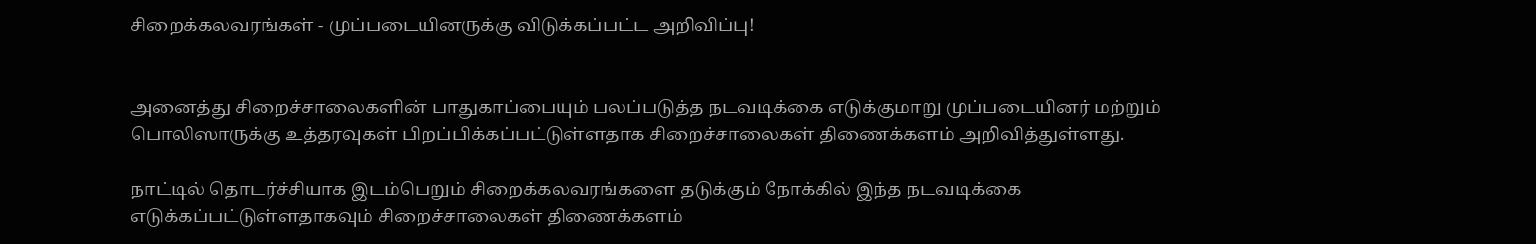சிறைக்கலவரங்கள் - முப்படையினருக்கு விடுக்கப்பட்ட அறிவிப்பு!


அனைத்து சிறைச்சாலைகளின் பாதுகாப்பையும் பலப்படுத்த நடவடிக்கை எடுக்குமாறு முப்படையினர் மற்றும் பொலிஸாருக்கு உத்தரவுகள் பிறப்பிக்கப்பட்டுள்ளதாக சிறைச்சாலைகள் திணைக்களம் அறிவித்துள்ளது.

நாட்டில் தொடர்ச்சியாக இடம்பெறும் சிறைக்கலவரங்களை தடுக்கும் நோக்கில் இந்த நடவடிக்கை எடுக்கப்பட்டுள்ளதாகவும் சிறைச்சாலைகள் திணைக்களம்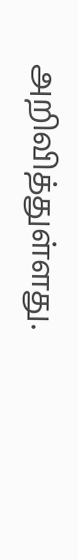அறிவித்துள்ளது.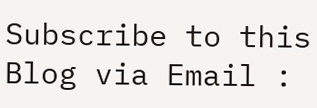Subscribe to this Blog via Email :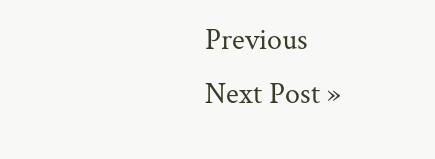Previous
Next Post »